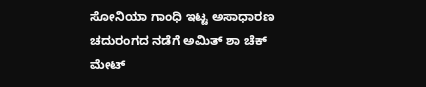ಸೋನಿಯಾ ಗಾಂಧಿ ಇಟ್ಟ ಅಸಾಧಾರಣ ಚದುರಂಗದ ನಡೆಗೆ ಅಮಿತ್ ಶಾ ಚೆಕ್ ಮೇಟ್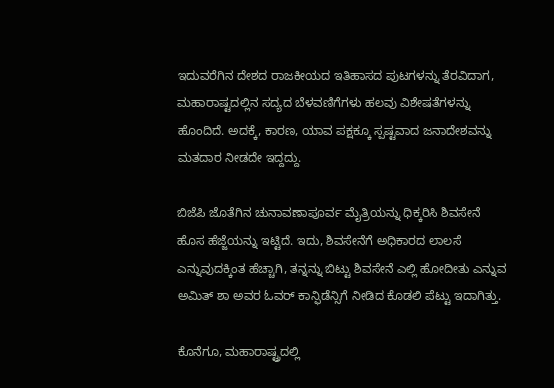ಇದುವರೆಗಿನ ದೇಶದ ರಾಜಕೀಯದ ಇತಿಹಾಸದ ಪುಟಗಳನ್ನು ತೆರವಿದಾಗ, ಮಹಾರಾಷ್ಟದಲ್ಲಿನ ಸದ್ಯದ ಬೆಳವಣಿಗೆಗಳು ಹಲವು ವಿಶೇಷತೆಗಳನ್ನು ಹೊಂದಿದೆ. ಅದಕ್ಕೆ, ಕಾರಣ, ಯಾವ ಪಕ್ಷಕ್ಕೂ ಸ್ಪಷ್ಟವಾದ ಜನಾದೇಶವನ್ನು ಮತದಾರ ನೀಡದೇ ಇದ್ದದ್ದು.

ಬಿಜೆಪಿ ಜೊತೆಗಿನ ಚುನಾವಣಾಪೂರ್ವ ಮೈತ್ರಿಯನ್ನು ಧಿಕ್ಕರಿಸಿ ಶಿವಸೇನೆ ಹೊಸ ಹೆಜ್ಜೆಯನ್ನು ಇಟ್ಟಿದೆ. ಇದು, ಶಿವಸೇನೆಗೆ ಅಧಿಕಾರದ ಲಾಲಸೆ ಎನ್ನುವುದಕ್ಕಿಂತ ಹೆಚ್ಚಾಗಿ, ತನ್ನನ್ನು ಬಿಟ್ಟು ಶಿವಸೇನೆ ಎಲ್ಲಿ ಹೋದೀತು ಎನ್ನುವ ಅಮಿತ್ ಶಾ ಅವರ ಓವರ್ ಕಾನ್ಫಿಡೆನ್ಸಿಗೆ ನೀಡಿದ ಕೊಡಲಿ ಪೆಟ್ಟು ಇದಾಗಿತ್ತು.

ಕೊನೆಗೂ, ಮಹಾರಾಷ್ಟ್ರದಲ್ಲಿ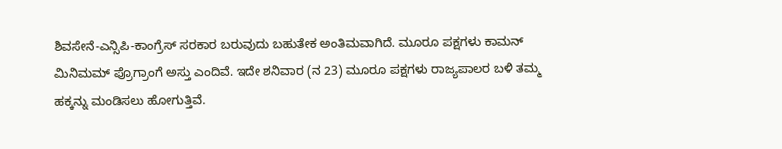ಶಿವಸೇನೆ-ಎನ್ಸಿಪಿ-ಕಾಂಗ್ರೆಸ್ ಸರಕಾರ ಬರುವುದು ಬಹುತೇಕ ಅಂತಿಮವಾಗಿದೆ. ಮೂರೂ ಪಕ್ಷಗಳು ಕಾಮನ್ ಮಿನಿಮಮ್ ಪ್ರೊಗ್ರಾಂಗೆ ಅಸ್ತು ಎಂದಿವೆ. ಇದೇ ಶನಿವಾರ (ನ 23) ಮೂರೂ ಪಕ್ಷಗಳು ರಾಜ್ಯಪಾಲರ ಬಳಿ ತಮ್ಮ ಹಕ್ಕನ್ನು ಮಂಡಿಸಲು ಹೋಗುತ್ತಿವೆ.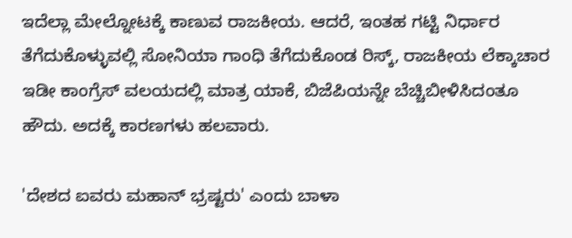ಇದೆಲ್ಲಾ ಮೇಲ್ನೋಟಕ್ಕೆ ಕಾಣುವ ರಾಜಕೀಯ. ಆದರೆ, ಇಂತಹ ಗಟ್ಟಿ ನಿರ್ಧಾರ ತೆಗೆದುಕೊಳ್ಳುವಲ್ಲಿ ಸೋನಿಯಾ ಗಾಂಧಿ ತೆಗೆದುಕೊಂಡ ರಿಸ್ಕ್, ರಾಜಕೀಯ ಲೆಕ್ಕಾಚಾರ ಇಡೀ ಕಾಂಗ್ರೆಸ್ ವಲಯದಲ್ಲಿ ಮಾತ್ರ ಯಾಕೆ, ಬಿಜೆಪಿಯನ್ನೇ ಬೆಚ್ಚಿಬೀಳಿಸಿದಂತೂ ಹೌದು. ಅದಕ್ಕೆ ಕಾರಣಗಳು ಹಲವಾರು.

'ದೇಶದ ಐವರು ಮಹಾನ್ ಭ್ರಷ್ಟರು' ಎಂದು ಬಾಳಾ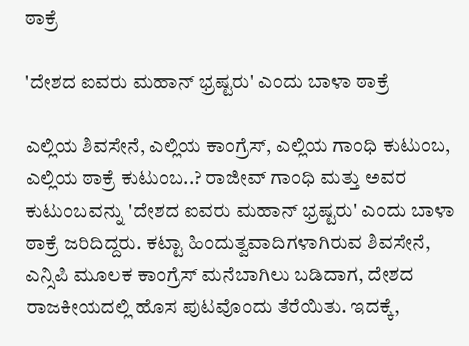ಠಾಕ್ರೆ

'ದೇಶದ ಐವರು ಮಹಾನ್ ಭ್ರಷ್ಟರು' ಎಂದು ಬಾಳಾ ಠಾಕ್ರೆ

ಎಲ್ಲಿಯ ಶಿವಸೇನೆ, ಎಲ್ಲಿಯ ಕಾಂಗ್ರೆಸ್, ಎಲ್ಲಿಯ ಗಾಂಧಿ ಕುಟುಂಬ, ಎಲ್ಲಿಯ ಠಾಕ್ರೆ ಕುಟುಂಬ..? ರಾಜೀವ್ ಗಾಂಧಿ ಮತ್ತು ಅವರ ಕುಟುಂಬವನ್ನು 'ದೇಶದ ಐವರು ಮಹಾನ್ ಭ್ರಷ್ಟರು' ಎಂದು ಬಾಳಾ ಠಾಕ್ರೆ ಜರಿದಿದ್ದರು. ಕಟ್ಟಾ ಹಿಂದುತ್ವವಾದಿಗಳಾಗಿರುವ ಶಿವಸೇನೆ, ಎನ್ಸಿಪಿ ಮೂಲಕ ಕಾಂಗ್ರೆಸ್ ಮನೆಬಾಗಿಲು ಬಡಿದಾಗ, ದೇಶದ ರಾಜಕೀಯದಲ್ಲಿ ಹೊಸ ಪುಟವೊಂದು ತೆರೆಯಿತು. ಇದಕ್ಕೆ,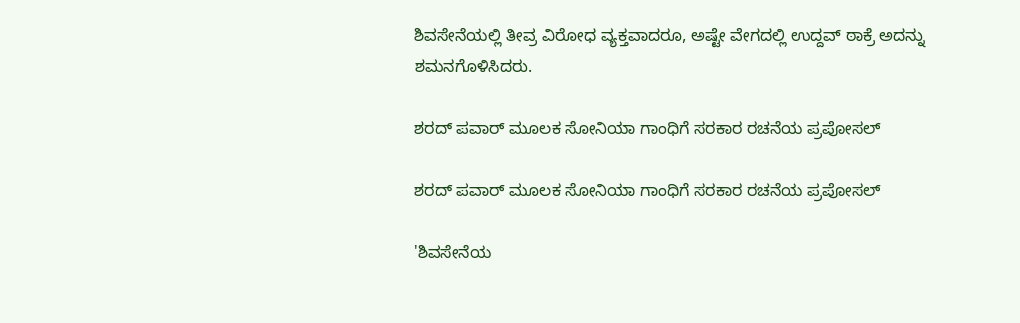ಶಿವಸೇನೆಯಲ್ಲಿ ತೀವ್ರ ವಿರೋಧ ವ್ಯಕ್ತವಾದರೂ, ಅಷ್ಟೇ ವೇಗದಲ್ಲಿ ಉದ್ದವ್ ಠಾಕ್ರೆ ಅದನ್ನು ಶಮನಗೊಳಿಸಿದರು.

ಶರದ್ ಪವಾರ್ ಮೂಲಕ ಸೋನಿಯಾ ಗಾಂಧಿಗೆ ಸರಕಾರ ರಚನೆಯ ಪ್ರಪೋಸಲ್

ಶರದ್ ಪವಾರ್ ಮೂಲಕ ಸೋನಿಯಾ ಗಾಂಧಿಗೆ ಸರಕಾರ ರಚನೆಯ ಪ್ರಪೋಸಲ್

'ಶಿವಸೇನೆಯ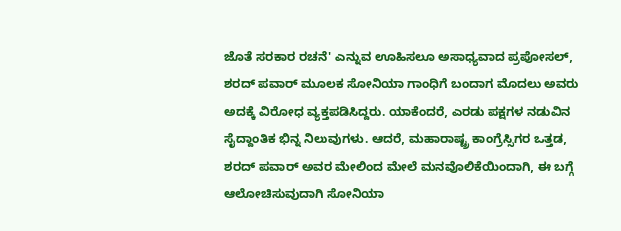ಜೊತೆ ಸರಕಾರ ರಚನೆ' ಎನ್ನುವ ಊಹಿಸಲೂ ಅಸಾಧ್ಯವಾದ ಪ್ರಪೋಸಲ್, ಶರದ್ ಪವಾರ್ ಮೂಲಕ ಸೋನಿಯಾ ಗಾಂಧಿಗೆ ಬಂದಾಗ ಮೊದಲು ಅವರು ಅದಕ್ಕೆ ವಿರೋಧ ವ್ಯಕ್ತಪಡಿಸಿದ್ದರು. ಯಾಕೆಂದರೆ, ಎರಡು ಪಕ್ಷಗಳ ನಡುವಿನ ಸೈದ್ದಾಂತಿಕ ಭಿನ್ನ ನಿಲುವುಗಳು. ಆದರೆ, ಮಹಾರಾಷ್ಟ್ರ ಕಾಂಗ್ರೆಸ್ಸಿಗರ ಒತ್ತಡ, ಶರದ್ ಪವಾರ್ ಅವರ ಮೇಲಿಂದ ಮೇಲೆ ಮನವೊಲಿಕೆಯಿಂದಾಗಿ, ಈ ಬಗ್ಗೆ ಆಲೋಚಿಸುವುದಾಗಿ ಸೋನಿಯಾ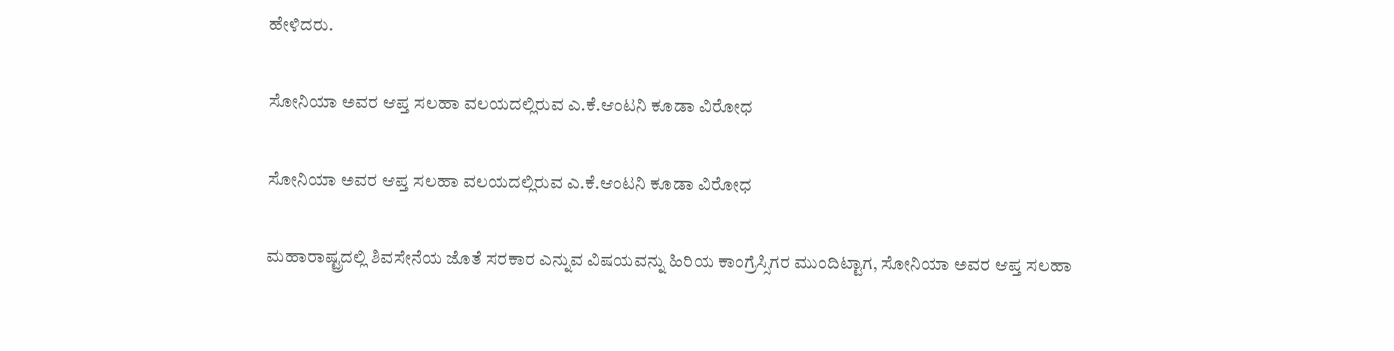ಹೇಳಿದರು.

ಸೋನಿಯಾ ಅವರ ಆಪ್ತ ಸಲಹಾ ವಲಯದಲ್ಲಿರುವ ಎ.ಕೆ.ಆಂಟನಿ ಕೂಡಾ ವಿರೋಧ

ಸೋನಿಯಾ ಅವರ ಆಪ್ತ ಸಲಹಾ ವಲಯದಲ್ಲಿರುವ ಎ.ಕೆ.ಆಂಟನಿ ಕೂಡಾ ವಿರೋಧ

ಮಹಾರಾಷ್ಟ್ರದಲ್ಲಿ ಶಿವಸೇನೆಯ ಜೊತೆ ಸರಕಾರ ಎನ್ನುವ ವಿಷಯವನ್ನು ಹಿರಿಯ ಕಾಂಗ್ರೆಸ್ಸಿಗರ ಮುಂದಿಟ್ಟಾಗ, ಸೋನಿಯಾ ಅವರ ಆಪ್ತ ಸಲಹಾ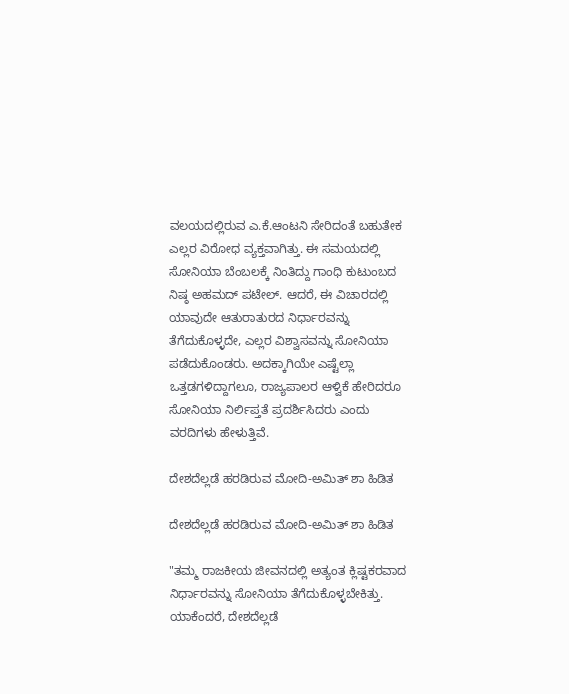ವಲಯದಲ್ಲಿರುವ ಎ.ಕೆ.ಆಂಟನಿ ಸೇರಿದಂತೆ ಬಹುತೇಕ ಎಲ್ಲರ ವಿರೋಧ ವ್ಯಕ್ತವಾಗಿತ್ತು. ಈ ಸಮಯದಲ್ಲಿ ಸೋನಿಯಾ ಬೆಂಬಲಕ್ಕೆ ನಿಂತಿದ್ದು ಗಾಂಧಿ ಕುಟುಂಬದ ನಿಷ್ಠ ಅಹಮದ್ ಪಟೇಲ್. ಆದರೆ, ಈ ವಿಚಾರದಲ್ಲಿ ಯಾವುದೇ ಆತುರಾತುರದ ನಿರ್ಧಾರವನ್ನು ತೆಗೆದುಕೊಳ್ಳದೇ, ಎಲ್ಲರ ವಿಶ್ವಾಸವನ್ನು ಸೋನಿಯಾ ಪಡೆದುಕೊಂಡರು. ಅದಕ್ಕಾಗಿಯೇ ಎಷ್ಟೆಲ್ಲಾ ಒತ್ತಡಗಳಿದ್ದಾಗಲೂ, ರಾಜ್ಯಪಾಲರ ಆಳ್ವಿಕೆ ಹೇರಿದರೂ ಸೋನಿಯಾ ನಿರ್ಲಿಪ್ತತೆ ಪ್ರದರ್ಶಿಸಿದರು ಎಂದು ವರದಿಗಳು ಹೇಳುತ್ತಿವೆ.

ದೇಶದೆಲ್ಲಡೆ ಹರಡಿರುವ ಮೋದಿ-ಅಮಿತ್ ಶಾ ಹಿಡಿತ

ದೇಶದೆಲ್ಲಡೆ ಹರಡಿರುವ ಮೋದಿ-ಅಮಿತ್ ಶಾ ಹಿಡಿತ

"ತಮ್ಮ ರಾಜಕೀಯ ಜೀವನದಲ್ಲಿ ಅತ್ಯಂತ ಕ್ಲಿಷ್ಟಕರವಾದ ನಿರ್ಧಾರವನ್ನು ಸೋನಿಯಾ ತೆಗೆದುಕೊಳ್ಳಬೇಕಿತ್ತು. ಯಾಕೆಂದರೆ, ದೇಶದೆಲ್ಲಡೆ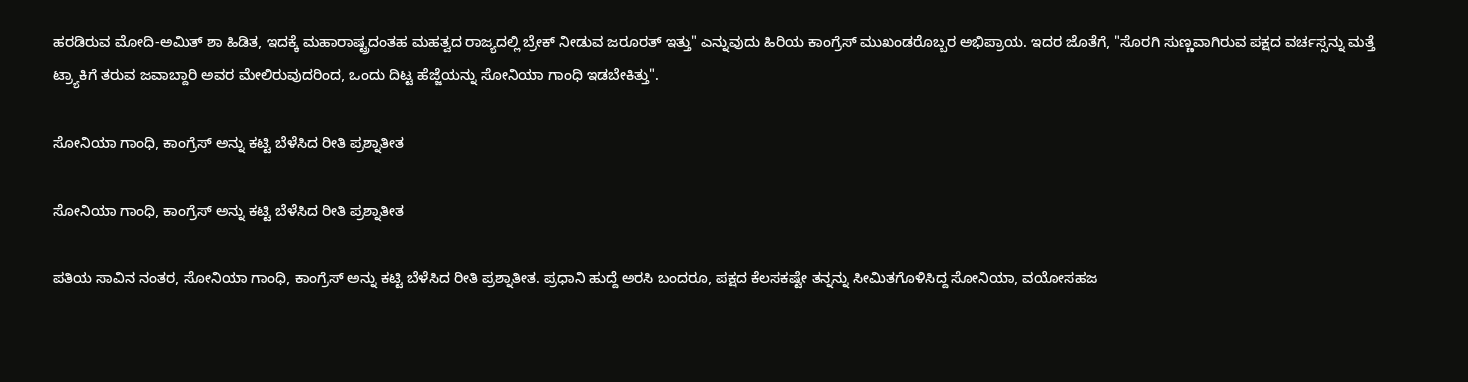ಹರಡಿರುವ ಮೋದಿ-ಅಮಿತ್ ಶಾ ಹಿಡಿತ, ಇದಕ್ಕೆ ಮಹಾರಾಷ್ಟ್ರದಂತಹ ಮಹತ್ವದ ರಾಜ್ಯದಲ್ಲಿ ಬ್ರೇಕ್ ನೀಡುವ ಜರೂರತ್ ಇತ್ತು" ಎನ್ನುವುದು ಹಿರಿಯ ಕಾಂಗ್ರೆಸ್ ಮುಖಂಡರೊಬ್ಬರ ಅಭಿಪ್ರಾಯ. ಇದರ ಜೊತೆಗೆ, "ಸೊರಗಿ ಸುಣ್ಣವಾಗಿರುವ ಪಕ್ಷದ ವರ್ಚಸ್ಸನ್ನು ಮತ್ತೆ ಟ್ರ್ಯಾಕಿಗೆ ತರುವ ಜವಾಬ್ದಾರಿ ಅವರ ಮೇಲಿರುವುದರಿಂದ, ಒಂದು ದಿಟ್ಟ ಹೆಜ್ಜೆಯನ್ನು ಸೋನಿಯಾ ಗಾಂಧಿ ಇಡಬೇಕಿತ್ತು".

ಸೋನಿಯಾ ಗಾಂಧಿ, ಕಾಂಗ್ರೆಸ್ ಅನ್ನು ಕಟ್ಟಿ ಬೆಳೆಸಿದ ರೀತಿ ಪ್ರಶ್ನಾತೀತ

ಸೋನಿಯಾ ಗಾಂಧಿ, ಕಾಂಗ್ರೆಸ್ ಅನ್ನು ಕಟ್ಟಿ ಬೆಳೆಸಿದ ರೀತಿ ಪ್ರಶ್ನಾತೀತ

ಪತಿಯ ಸಾವಿನ ನಂತರ, ಸೋನಿಯಾ ಗಾಂಧಿ, ಕಾಂಗ್ರೆಸ್ ಅನ್ನು ಕಟ್ಟಿ ಬೆಳೆಸಿದ ರೀತಿ ಪ್ರಶ್ನಾತೀತ. ಪ್ರಧಾನಿ ಹುದ್ದೆ ಅರಸಿ ಬಂದರೂ, ಪಕ್ಷದ ಕೆಲಸಕಷ್ಟೇ ತನ್ನನ್ನು ಸೀಮಿತಗೊಳಿಸಿದ್ದ ಸೋನಿಯಾ, ವಯೋಸಹಜ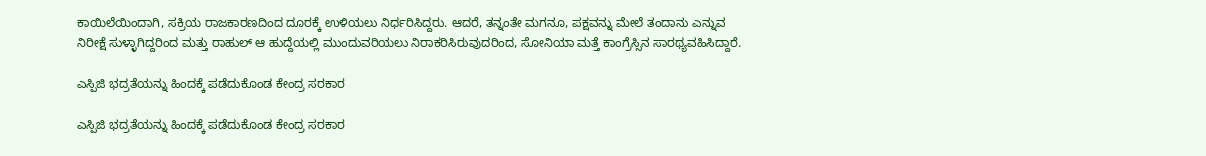ಕಾಯಿಲೆಯಿಂದಾಗಿ, ಸಕ್ರಿಯ ರಾಜಕಾರಣದಿಂದ ದೂರಕ್ಕೆ ಉಳಿಯಲು ನಿರ್ಧರಿಸಿದ್ದರು. ಆದರೆ, ತನ್ನಂತೇ ಮಗನೂ, ಪಕ್ಷವನ್ನು ಮೇಲೆ ತಂದಾನು ಎನ್ನುವ ನಿರೀಕ್ಷೆ ಸುಳ್ಳಾಗಿದ್ದರಿಂದ ಮತ್ತು ರಾಹುಲ್ ಆ ಹುದ್ದೆಯಲ್ಲಿ ಮುಂದುವರಿಯಲು ನಿರಾಕರಿಸಿರುವುದರಿಂದ, ಸೋನಿಯಾ ಮತ್ತೆ ಕಾಂಗ್ರೆಸ್ಸಿನ ಸಾರಥ್ಯವಹಿಸಿದ್ದಾರೆ.

ಎಸ್ಪಿಜಿ ಭದ್ರತೆಯನ್ನು ಹಿಂದಕ್ಕೆ ಪಡೆದುಕೊಂಡ ಕೇಂದ್ರ ಸರಕಾರ

ಎಸ್ಪಿಜಿ ಭದ್ರತೆಯನ್ನು ಹಿಂದಕ್ಕೆ ಪಡೆದುಕೊಂಡ ಕೇಂದ್ರ ಸರಕಾರ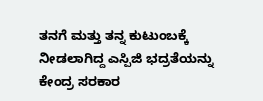ತನಗೆ ಮತ್ತು ತನ್ನ ಕುಟುಂಬಕ್ಕೆ ನೀಡಲಾಗಿದ್ದ ಎಸ್ಪಿಜಿ ಭದ್ರತೆಯನ್ನು ಕೇಂದ್ರ ಸರಕಾರ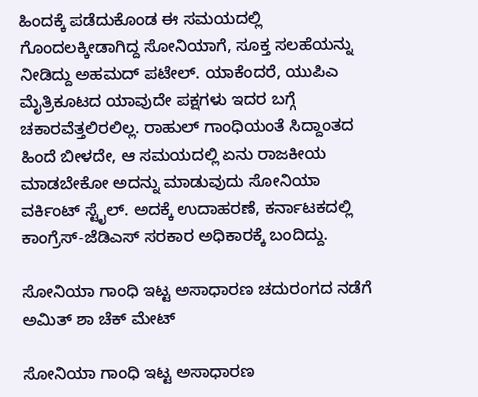ಹಿಂದಕ್ಕೆ ಪಡೆದುಕೊಂಡ ಈ ಸಮಯದಲ್ಲಿ ಗೊಂದಲಕ್ಕೀಡಾಗಿದ್ದ ಸೋನಿಯಾಗೆ, ಸೂಕ್ತ ಸಲಹೆಯನ್ನು ನೀಡಿದ್ದು ಅಹಮದ್ ಪಟೇಲ್. ಯಾಕೆಂದರೆ, ಯುಪಿಎ ಮೈತ್ರಿಕೂಟದ ಯಾವುದೇ ಪಕ್ಷಗಳು ಇದರ ಬಗ್ಗೆ ಚಕಾರವೆತ್ತಲಿರಲಿಲ್ಲ. ರಾಹುಲ್ ಗಾಂಧಿಯಂತೆ ಸಿದ್ದಾಂತದ ಹಿಂದೆ ಬೀಳದೇ, ಆ ಸಮಯದಲ್ಲಿ ಏನು ರಾಜಕೀಯ ಮಾಡಬೇಕೋ ಅದನ್ನು ಮಾಡುವುದು ಸೋನಿಯಾ ವರ್ಕಿಂಟ್ ಸ್ಟೈಲ್. ಅದಕ್ಕೆ ಉದಾಹರಣೆ, ಕರ್ನಾಟಕದಲ್ಲಿ ಕಾಂಗ್ರೆಸ್-ಜೆಡಿಎಸ್ ಸರಕಾರ ಅಧಿಕಾರಕ್ಕೆ ಬಂದಿದ್ದು.

ಸೋನಿಯಾ ಗಾಂಧಿ ಇಟ್ಟ ಅಸಾಧಾರಣ ಚದುರಂಗದ ನಡೆಗೆ ಅಮಿತ್ ಶಾ ಚೆಕ್ ಮೇಟ್

ಸೋನಿಯಾ ಗಾಂಧಿ ಇಟ್ಟ ಅಸಾಧಾರಣ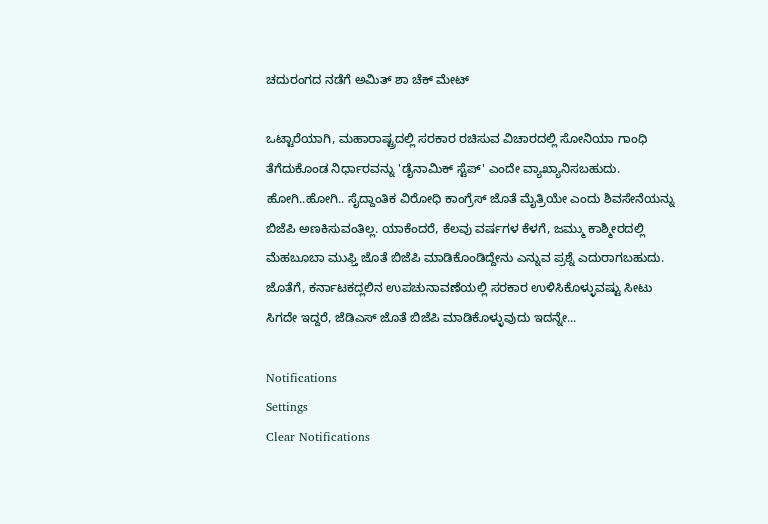ಚದುರಂಗದ ನಡೆಗೆ ಅಮಿತ್ ಶಾ ಚೆಕ್ ಮೇಟ್

ಒಟ್ಟಾರೆಯಾಗಿ, ಮಹಾರಾಷ್ಟ್ರದಲ್ಲಿ ಸರಕಾರ ರಚಿಸುವ ವಿಚಾರದಲ್ಲಿ ಸೋನಿಯಾ ಗಾಂಧಿ ತೆಗೆದುಕೊಂಡ ನಿರ್ಧಾರವನ್ನು 'ಡೈನಾಮಿಕ್ ಸ್ಟೆಪ್' ಎಂದೇ ವ್ಯಾಖ್ಯಾನಿಸಬಹುದು. ಹೋಗಿ..ಹೋಗಿ.. ಸೈದ್ದಾಂತಿಕ ವಿರೋಧಿ ಕಾಂಗ್ರೆಸ್ ಜೊತೆ ಮೈತ್ರಿಯೇ ಎಂದು ಶಿವಸೇನೆಯನ್ನು ಬಿಜೆಪಿ ಅಣಕಿಸುವಂತಿಲ್ಲ. ಯಾಕೆಂದರೆ, ಕೆಲವು ವರ್ಷಗಳ ಕೆಳಗೆ, ಜಮ್ಮು ಕಾಶ್ಮೀರದಲ್ಲಿ ಮೆಹಬೂಬಾ ಮುಫ್ತಿ ಜೊತೆ ಬಿಜೆಪಿ ಮಾಡಿಕೊಂಡಿದ್ದೇನು ಎನ್ನುವ ಪ್ರಶ್ನೆ ಎದುರಾಗಬಹುದು. ಜೊತೆಗೆ, ಕರ್ನಾಟಕದ್ಲಲಿನ ಉಪಚುನಾವಣೆಯಲ್ಲಿ ಸರಕಾರ ಉಳಿಸಿಕೊಳ್ಳುವಷ್ಟು ಸೀಟು ಸಿಗದೇ ಇದ್ದರೆ, ಜೆಡಿಎಸ್ ಜೊತೆ ಬಿಜೆಪಿ ಮಾಡಿಕೊಳ್ಳುವುದು ಇದನ್ನೇ...

Notifications
Settings
Clear Notifications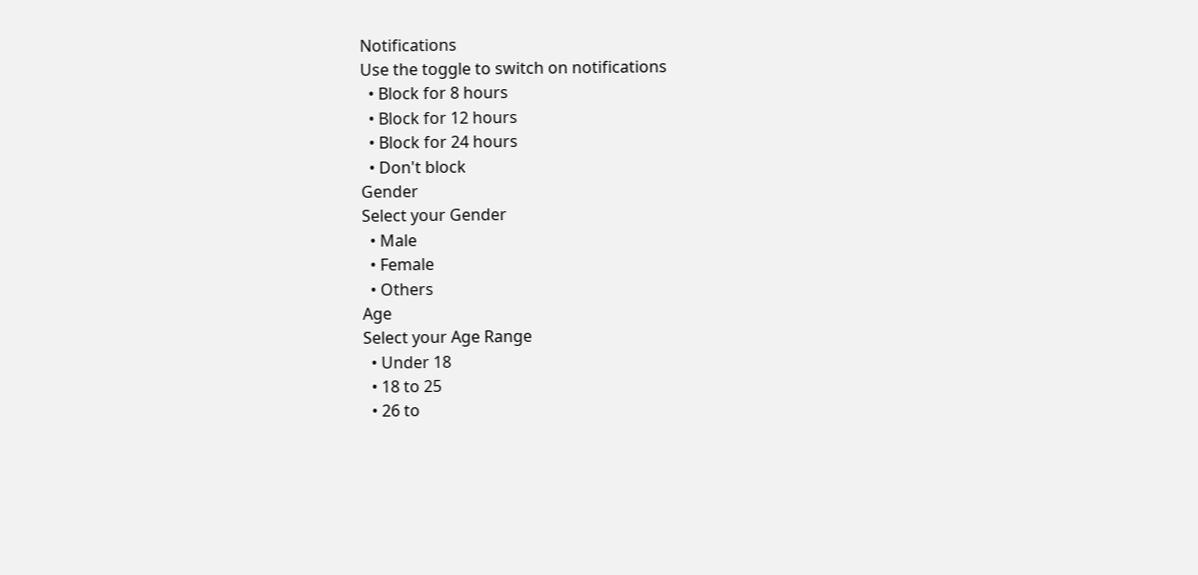Notifications
Use the toggle to switch on notifications
  • Block for 8 hours
  • Block for 12 hours
  • Block for 24 hours
  • Don't block
Gender
Select your Gender
  • Male
  • Female
  • Others
Age
Select your Age Range
  • Under 18
  • 18 to 25
  • 26 to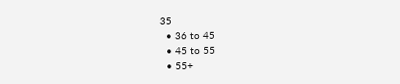35
  • 36 to 45
  • 45 to 55
  • 55+